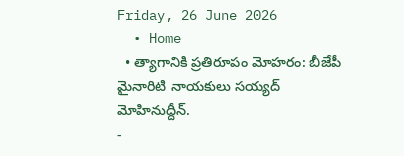Friday, 26 June 2026
  • Home
  • త్యాగానికి ప్రతిరూపం మోహరం: బీజేపీ మైనారిటి నాయకులు సయ్యద్ మోహినుద్దీన్.
-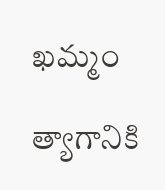ఖమ్మం

త్యాగానికి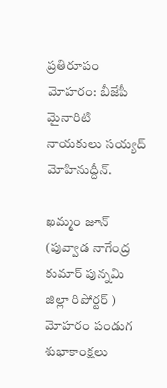ప్రతిరూపం మోహరం: బీజేపీ మైనారిటి నాయకులు సయ్యద్ మోహినుద్దీన్.

ఖమ్మం జూన్ (పువ్వాడ నాగేంద్ర కుమార్ పున్నమి జిల్లా రిపోర్టర్ ) మోహరం పండుగ శుభాకాంక్షలు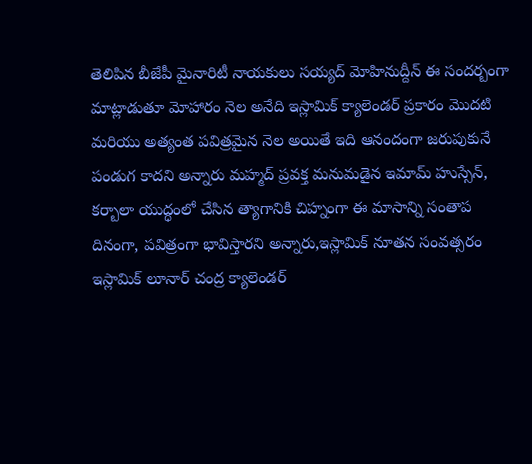తెలిపిన బీజేపీ మైనారిటీ నాయకులు సయ్యద్ మోహినుద్దీన్ ఈ సందర్బంగా మాట్లాడుతూ మోహారం నెల అనేది ఇస్లామిక్ క్యాలెండర్ ప్రకారం మొదటి మరియు అత్యంత పవిత్రమైన నెల అయితే ఇది ఆనందంగా జరుపుకునే పండుగ కాదని అన్నారు మహ్మద్ ప్రవక్త మనుమడైన ఇమామ్ హుస్సేన్, కర్బాలా యుద్ధంలో చేసిన త్యాగానికి చిహ్నంగా ఈ మాసాన్ని సంతాప దినంగా, పవిత్రంగా భావిస్తారని అన్నారు,ఇస్లామిక్ నూతన సంవత్సరం ఇస్లామిక్ లూనార్ చంద్ర క్యాలెండర్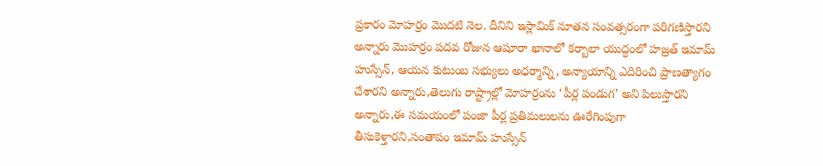ప్రకారం మోహర్రం మొదటి నెల. దీనిని ఇస్లామిక్ నూతన సంవత్సరంగా పరిగణిస్తారని అన్నారు మొహర్రం పదవ రోజున ఆషూరా ఖానాలో కర్బాలా యుద్ధంలో హజ్రత్ ఇమామ్ హుస్సేన్, ఆయన కుటుంబ సభ్యులు అధర్మాన్ని, అన్యాయాన్ని ఎదిరించి ప్రాణత్యాగం చేశారని అన్నారు,తెలుగు రాష్ట్రాల్లో మోహర్రంను ‘పీర్ల పండుగ’ అని పిలుస్తారని అన్నారు,ఈ సమయంలో పంజా పీర్ల ప్రతిమలులను ఊరేగింపుగా తీసుకెళ్తారని,సంతాపం ఇమామ్ హుస్సేన్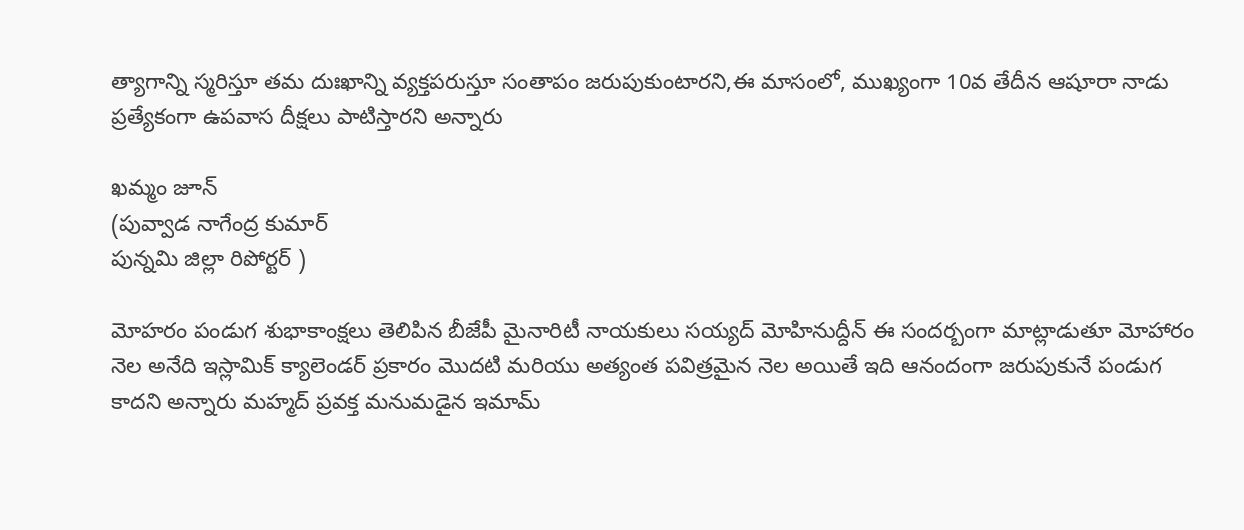త్యాగాన్ని స్మరిస్తూ తమ దుఃఖాన్ని వ్యక్తపరుస్తూ సంతాపం జరుపుకుంటారని,ఈ మాసంలో, ముఖ్యంగా 10వ తేదీన ఆషూరా నాడు ప్రత్యేకంగా ఉపవాస దీక్షలు పాటిస్తారని అన్నారు

ఖమ్మం జూన్
(పువ్వాడ నాగేంద్ర కుమార్
పున్నమి జిల్లా రిపోర్టర్ )

మోహరం పండుగ శుభాకాంక్షలు తెలిపిన బీజేపీ మైనారిటీ నాయకులు సయ్యద్ మోహినుద్దీన్ ఈ సందర్బంగా మాట్లాడుతూ మోహారం నెల అనేది ఇస్లామిక్ క్యాలెండర్ ప్రకారం మొదటి మరియు అత్యంత పవిత్రమైన నెల అయితే ఇది ఆనందంగా జరుపుకునే పండుగ కాదని అన్నారు మహ్మద్ ప్రవక్త మనుమడైన ఇమామ్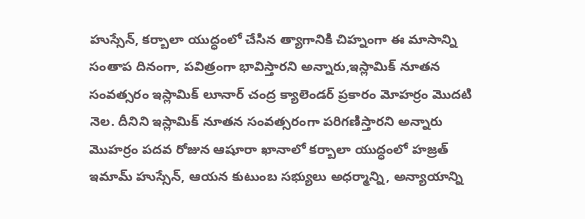హుస్సేన్, కర్బాలా యుద్ధంలో చేసిన త్యాగానికి చిహ్నంగా ఈ మాసాన్ని సంతాప దినంగా, పవిత్రంగా భావిస్తారని అన్నారు,ఇస్లామిక్ నూతన సంవత్సరం ఇస్లామిక్ లూనార్ చంద్ర క్యాలెండర్ ప్రకారం మోహర్రం మొదటి నెల. దీనిని ఇస్లామిక్ నూతన సంవత్సరంగా పరిగణిస్తారని అన్నారు మొహర్రం పదవ రోజున ఆషూరా ఖానాలో కర్బాలా యుద్ధంలో హజ్రత్ ఇమామ్ హుస్సేన్, ఆయన కుటుంబ సభ్యులు అధర్మాన్ని, అన్యాయాన్ని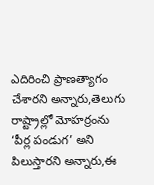ఎదిరించి ప్రాణత్యాగం చేశారని అన్నారు,తెలుగు రాష్ట్రాల్లో మోహర్రంను ‘పీర్ల పండుగ’ అని పిలుస్తారని అన్నారు,ఈ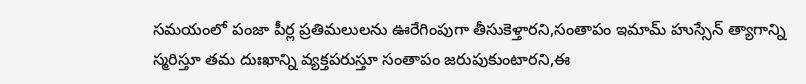సమయంలో పంజా పీర్ల ప్రతిమలులను ఊరేగింపుగా తీసుకెళ్తారని,సంతాపం ఇమామ్ హుస్సేన్ త్యాగాన్ని స్మరిస్తూ తమ దుఃఖాన్ని వ్యక్తపరుస్తూ సంతాపం జరుపుకుంటారని,ఈ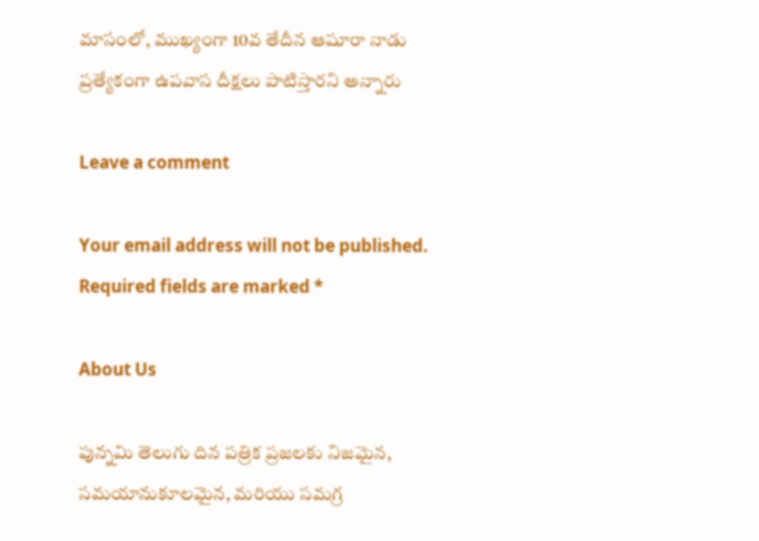మాసంలో, ముఖ్యంగా 10వ తేదీన ఆషూరా నాడు ప్రత్యేకంగా ఉపవాస దీక్షలు పాటిస్తారని అన్నారు

Leave a comment

Your email address will not be published. Required fields are marked *

About Us

పున్నమి తెలుగు దిన పత్రిక ప్రజలకు నిజమైన, సమయానుకూలమైన, మరియు సమగ్ర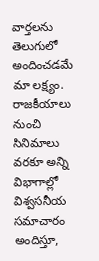వార్తలను తెలుగులో అందించడమే మా లక్ష్యం.
రాజకీయాలు నుంచి సినిమాలు వరకూ అన్ని విభాగాల్లో విశ్వసనీయ సమాచారం అందిస్తూ,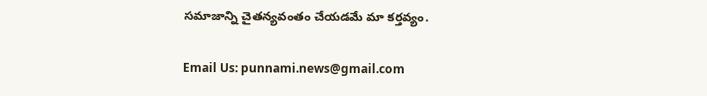సమాజాన్ని చైతన్యవంతం చేయడమే మా కర్తవ్యం.

Email Us: punnami.news@gmail.com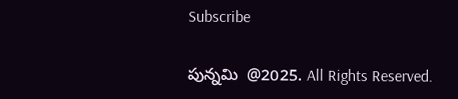Subscribe

పున్నమి  @2025. All Rights Reserved.